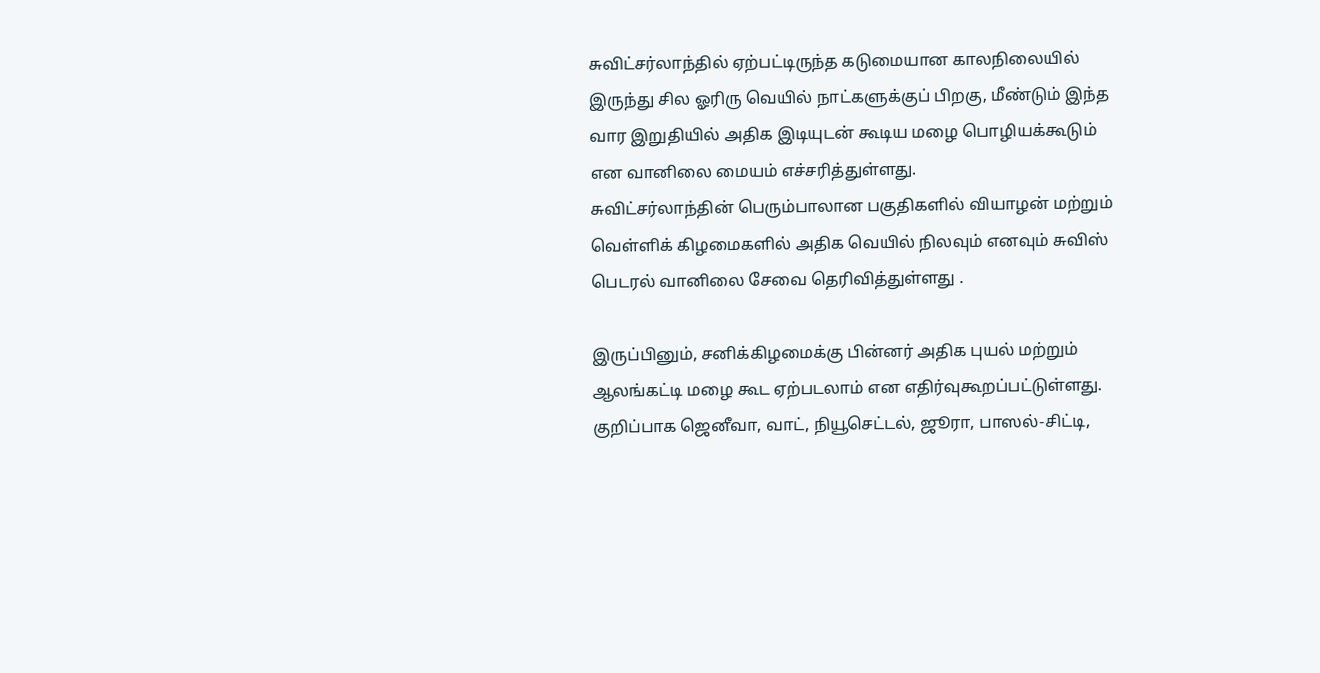சுவிட்சர்லாந்தில் ஏற்பட்டிருந்த கடுமையான காலநிலையில் இருந்து சில ஓரிரு வெயில் நாட்களுக்குப் பிறகு, மீண்டும் இந்த வார இறுதியில் அதிக இடியுடன் கூடிய மழை பொழியக்கூடும் என வானிலை மையம் எச்சரித்துள்ளது.
சுவிட்சர்லாந்தின் பெரும்பாலான பகுதிகளில் வியாழன் மற்றும் வெள்ளிக் கிழமைகளில் அதிக வெயில் நிலவும் எனவும் சுவிஸ் பெடரல் வானிலை சேவை தெரிவித்துள்ளது .

இருப்பினும், சனிக்கிழமைக்கு பின்னர் அதிக புயல் மற்றும் ஆலங்கட்டி மழை கூட ஏற்படலாம் என எதிர்வுகூறப்பட்டுள்ளது. குறிப்பாக ஜெனீவா, வாட், நியூசெட்டல், ஜூரா, பாஸல்-சிட்டி,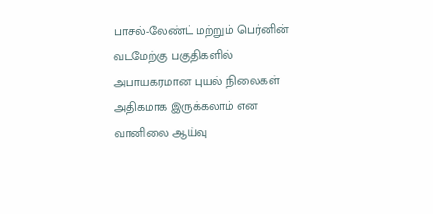பாசல்-லேண்ட் மற்றும் பெர்னின் வடமேற்கு பகுதிகளில் அபாயகரமான புயல் நிலைகள் அதிகமாக இருக்கலாம் என வானிலை ஆய்வு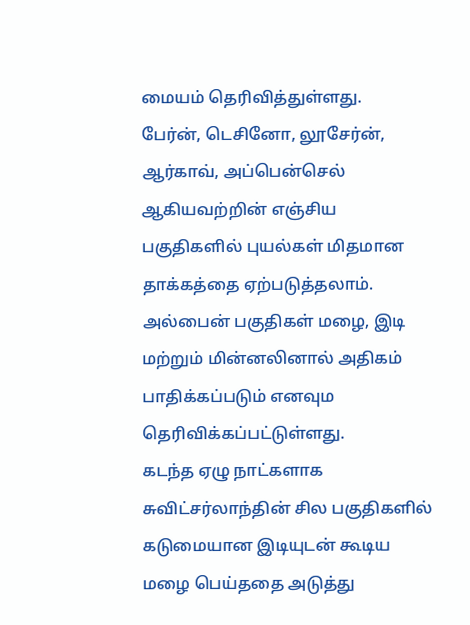மையம் தெரிவித்துள்ளது.
பேர்ன், டெசினோ, லூசேர்ன், ஆர்காவ், அப்பென்செல் ஆகியவற்றின் எஞ்சிய பகுதிகளில் புயல்கள் மிதமான தாக்கத்தை ஏற்படுத்தலாம். அல்பைன் பகுதிகள் மழை, இடி மற்றும் மின்னலினால் அதிகம் பாதிக்கப்படும் எனவும தெரிவிக்கப்பட்டுள்ளது.
கடந்த ஏழு நாட்களாக சுவிட்சர்லாந்தின் சில பகுதிகளில் கடுமையான இடியுடன் கூடிய மழை பெய்ததை அடுத்து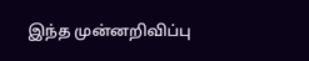இந்த முன்னறிவிப்பு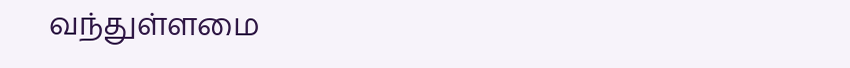வந்துள்ளமை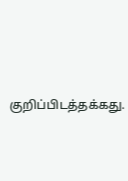குறிப்பிடத்தக்கது.